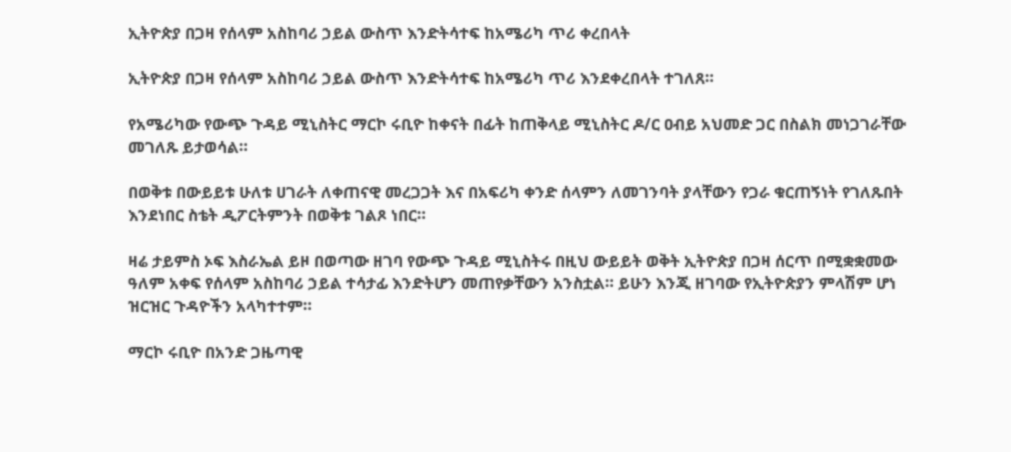ኢትዮጵያ በጋዛ የሰላም አስከባሪ ኃይል ውስጥ እንድትሳተፍ ከአሜሪካ ጥሪ ቀረበላት

ኢትዮጵያ በጋዛ የሰላም አስከባሪ ኃይል ውስጥ እንድትሳተፍ ከአሜሪካ ጥሪ እንደቀረበላት ተገለጸ።

የአሜሪካው የውጭ ጉዳይ ሚኒስትር ማርኮ ሩቢዮ ከቀናት በፊት ከጠቅላይ ሚኒስትር ዶ/ር ዐብይ አህመድ ጋር በስልክ መነጋገራቸው መገለጹ ይታወሳል።

በወቅቱ በውይይቱ ሁለቱ ሀገራት ለቀጠናዊ መረጋጋት እና በአፍሪካ ቀንድ ሰላምን ለመገንባት ያላቸውን የጋራ ቁርጠኝነት የገለጹበት እንደነበር ስቴት ዲፖርትምንት በወቅቱ ገልጾ ነበር።

ዛሬ ታይምስ ኦፍ እስራኤል ይዞ በወጣው ዘገባ የውጭ ጉዳይ ሚኒስትሩ በዚህ ውይይት ወቅት ኢትዮጵያ በጋዛ ሰርጥ በሚቋቋመው ዓለም አቀፍ የሰላም አስከባሪ ኃይል ተሳታፊ እንድትሆን መጠየቃቸውን አንስቷል። ይሁን እንጂ ዘገባው የኢትዮጵያን ምላሽም ሆነ ዝርዝር ጉዳዮችን አላካተተም።

ማርኮ ሩቢዮ በአንድ ጋዜጣዊ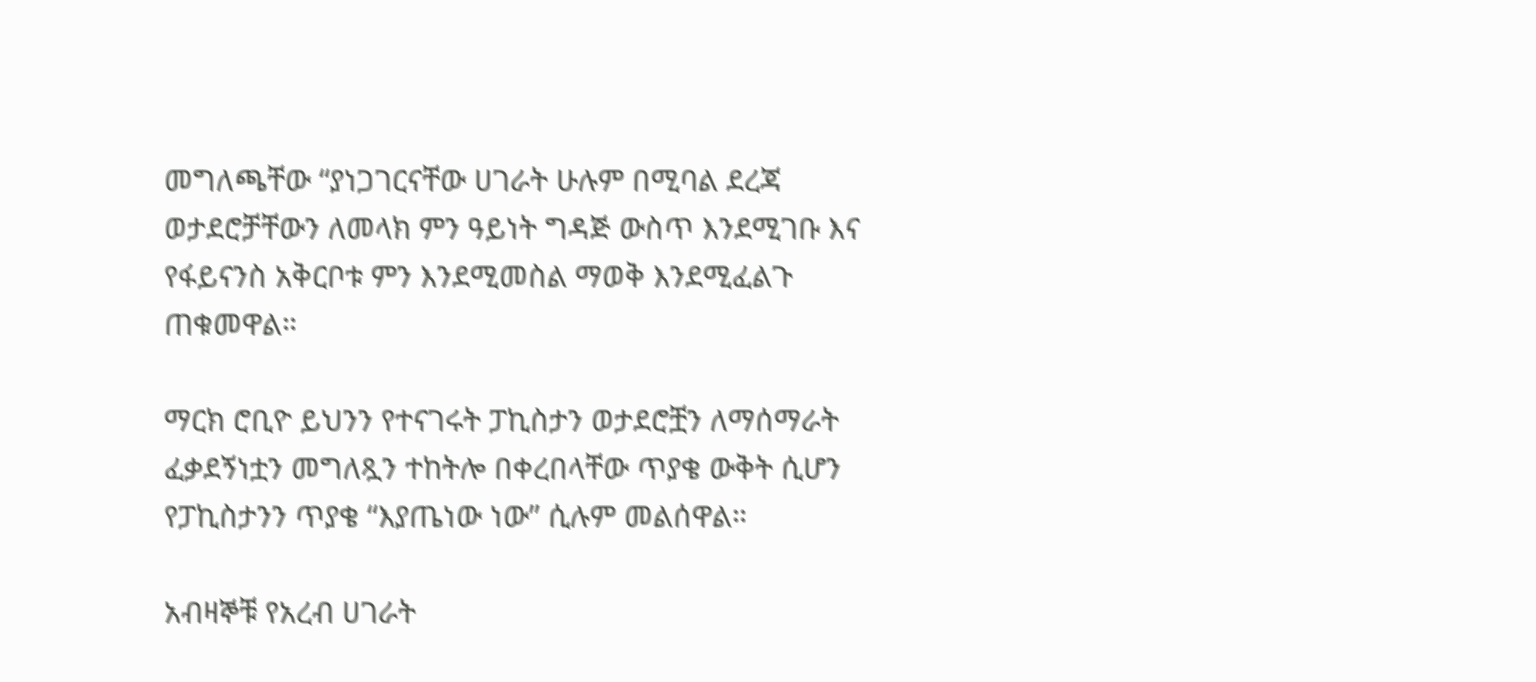መግለጫቸው “ያነጋገርናቸው ሀገራት ሁሉም በሚባል ደረጃ ወታደሮቻቸውን ለመላክ ምን ዓይነት ግዳጅ ውስጥ እንደሚገቡ እና የፋይናንስ አቅርቦቱ ምን እንደሚመስል ማወቅ እንደሚፈልጉ ጠቁመዋል።

ማርክ ሮቢዮ ይህንን የተናገሩት ፓኪስታን ወታደሮቿን ለማሰማራት ፈቃደኝነቷን መግለጿን ተከትሎ በቀረበላቸው ጥያቄ ውቅት ሲሆን የፓኪስታንን ጥያቄ “እያጤነው ነው” ሲሉም መልሰዋል።

አብዛኞቹ የአረብ ሀገራት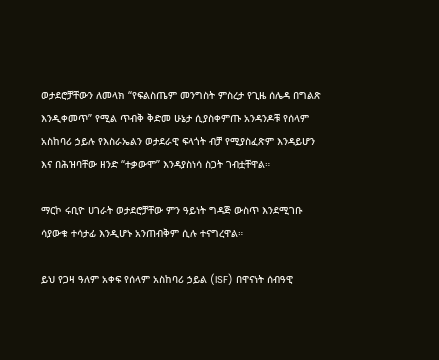ወታደሮቻቸውን ለመላክ “የፍልስጤም መንግስት ምስረታ የጊዜ ሰሌዳ በግልጽ እንዲቀመጥ” የሚል ጥብቅ ቅድመ ሁኔታ ሲያስቀምጡ አንዳንዶቹ የሰላም አስከባሪ ኃይሉ የእስራኤልን ወታደራዊ ፍላጎት ብቻ የሚያስፈጽም እንዳይሆን እና በሕዝባቸው ዘንድ “ተቃውሞ” እንዳያስነሳ ስጋት ገብቷቸዋል።

ማርኮ ሩቢዮ ሀገራት ወታደሮቻቸው ምን ዓይነት ግዳጅ ውስጥ እንደሚገቡ ሳያውቁ ተሳታፊ እንዲሆኑ አንጠብቅም ሲሉ ተናግረዋል።

ይህ የጋዛ ዓለም አቀፍ የሰላም አስከባሪ ኃይል (ISF) በዋናነት ሰብዓዊ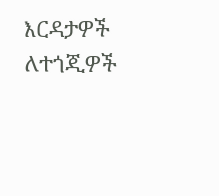እርዳታዎች ለተጎጂዎች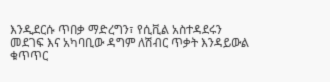እንዲደርሱ ጥበቃ ማድረግን፣ የሲቪል አስተዳደሩን መደገፍ እና አካባቢው ዳግም ለሽብር ጥቃት እንዳይውል ቁጥጥር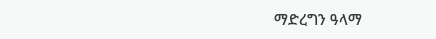ማድረግን ዓላማ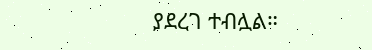ያደረገ ተብሏል።